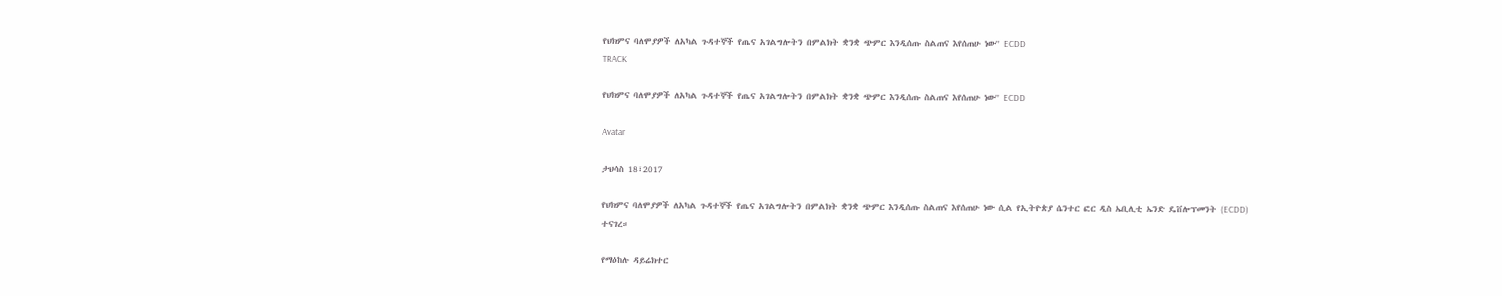የህክምና ባለሞያዎች ለአካል ጉዳተኞች የጤና አገልግሎትን በምልክት ቋንቋ ጭምር እንዲሰጡ ስልጠና እየሰጠሁ ነው'' ECDD
TRACK

የህክምና ባለሞያዎች ለአካል ጉዳተኞች የጤና አገልግሎትን በምልክት ቋንቋ ጭምር እንዲሰጡ ስልጠና እየሰጠሁ ነው'' ECDD

Avatar

ታህሳስ 18፣2017

የህክምና ባለሞያዎች ለአካል ጉዳተኞች የጤና አገልግሎትን በምልክት ቋንቋ ጭምር እንዲሰጡ ስልጠና እየሰጠሁ ነው ሲል የኢትዮጵያ ሴንተር ፎር ዲስ ኤቢሊቲ ኤንድ ዴቨሎፕመንት (ECDD) ተናገረ።

የማዕከሉ ዳይሬክተር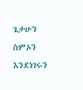ጌታሁን ስምኦን እንደነገሩን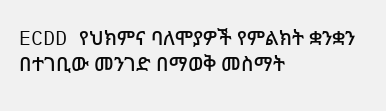ECDD የህክምና ባለሞያዎች የምልክት ቋንቋን በተገቢው መንገድ በማወቅ መስማት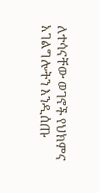ለተሳናቸው ወገኖች የህክምና አገልግሎትን እንዲሰጡ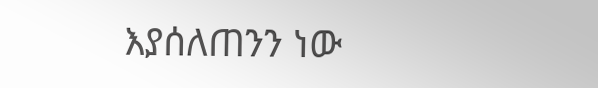እያሰለጠንን ነው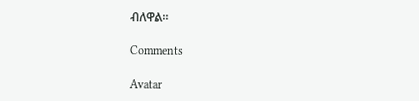ብለዋል።

Comments

Avatar